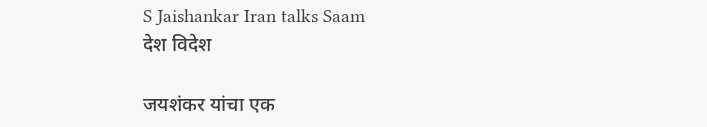S Jaishankar Iran talks Saam
देश विदेश

जयशंकर यांचा एक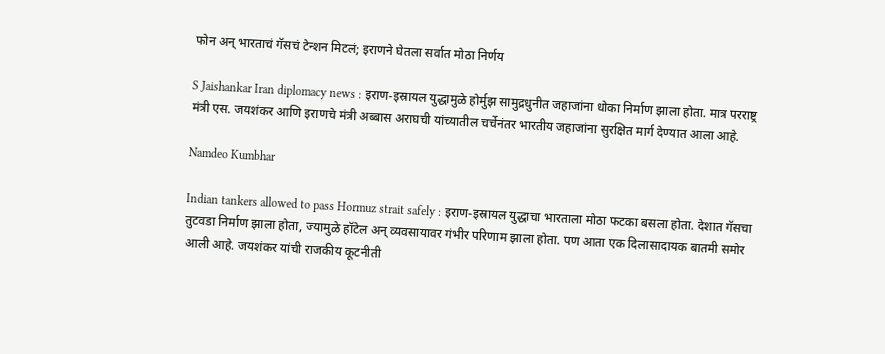फोन अन् भारताचं गॅसचं टेन्शन मिटलं; इराणने घेतला सर्वात मोठा निर्णय

S Jaishankar Iran diplomacy news : इराण-इस्रायल युद्धामुळे होर्मुझ सामुद्रधुनीत जहाजांना धोका निर्माण झाला होता. मात्र परराष्ट्र मंत्री एस. जयशंकर आणि इराणचे मंत्री अब्बास अराघची यांच्यातील चर्चेनंतर भारतीय जहाजांना सुरक्षित मार्ग देण्यात आला आहे.

Namdeo Kumbhar

Indian tankers allowed to pass Hormuz strait safely : इराण-इस्रायल युद्धाचा भारताला मोठा फटका बसला होता. देशात गॅसचा तुटवडा निर्माण झाला होता, ज्यामुळे हॉटेल अन् व्यवसायावर गंभीर परिणाम झाला होता. पण आता एक दिलासादायक बातमी समोर आली आहे. जयशंकर यांची राजकीय कूटनीती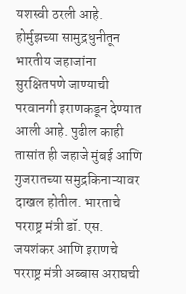यशस्वी ठरली आहे. होर्मुझच्या सामुद्रधुनीतून भारतीय जहाजांना सुरक्षितपणे जाण्याची परवानगी इराणकडून देण्यात आली आहे. पुढील काही तासांत ही जहाजे मुंबई आणि गुजरातच्या समुद्रकिनाऱ्यावर दाखल होतील. भारताचे परराष्ट्र मंत्री डॉ. एस. जयशंकर आणि इराणचे परराष्ट्र मंत्री अब्बास अराघची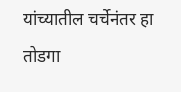यांच्यातील चर्चेनंतर हा तोडगा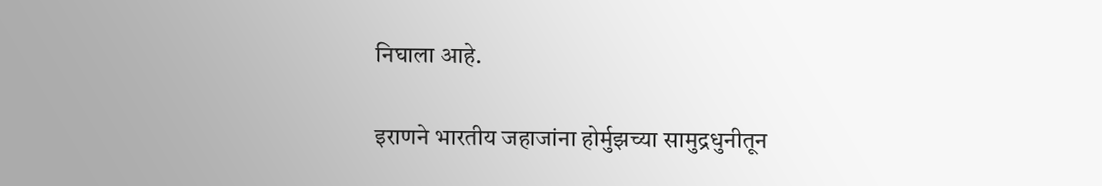निघाला आहे.

इराणने भारतीय जहाजांना होर्मुझच्या सामुद्रधुनीतून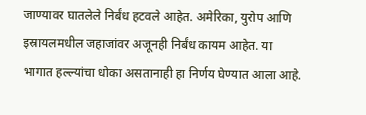जाण्यावर घातलेले निर्बंध हटवले आहेत. अमेरिका, युरोप आणि इस्रायलमधील जहाजांवर अजूनही निर्बंध कायम आहेत. या भागात हल्ल्यांचा धोका असतानाही हा निर्णय घेण्यात आला आहे.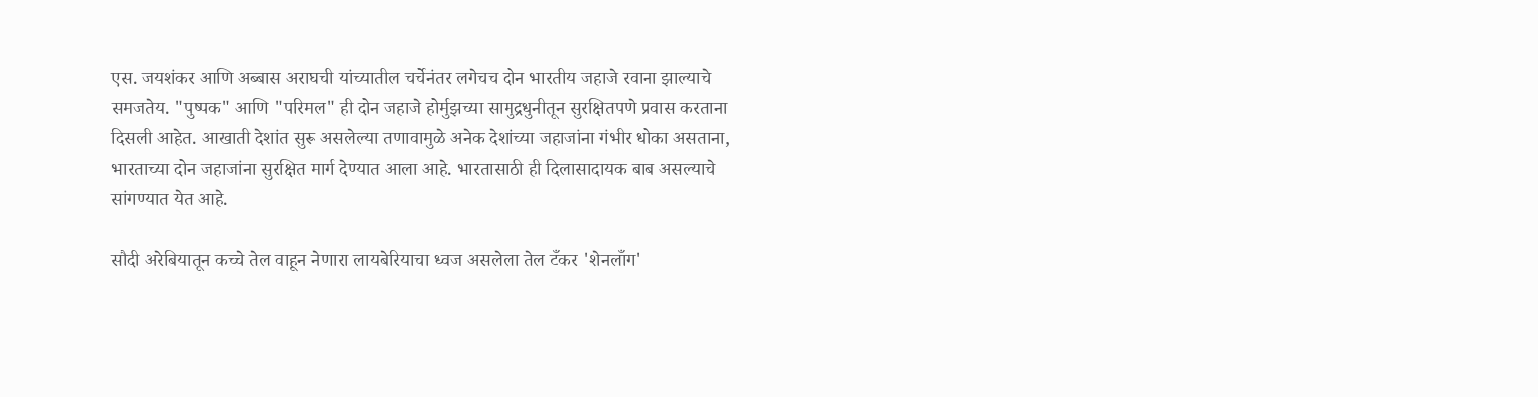एस. जयशंकर आणि अब्बास अराघची यांच्यातील चर्चेनंतर लगेचच दोन भारतीय जहाजे रवाना झाल्याचे समजतेय. "पुष्पक" आणि "परिमल" ही दोन जहाजे होर्मुझच्या सामुद्रधुनीतून सुरक्षितपणे प्रवास करताना दिसली आहेत. आखाती देशांत सुरू असलेल्या तणावामुळे अनेक देशांच्या जहाजांना गंभीर धोका असताना, भारताच्या दोन जहाजांना सुरक्षित मार्ग देण्यात आला आहे. भारतासाठी ही दिलासादायक बाब असल्याचे सांगण्यात येत आहे.

सौदी अरेबियातून कच्चे तेल वाहून नेणारा लायबेरियाचा ध्वज असलेला तेल टँकर 'शेनलाँग'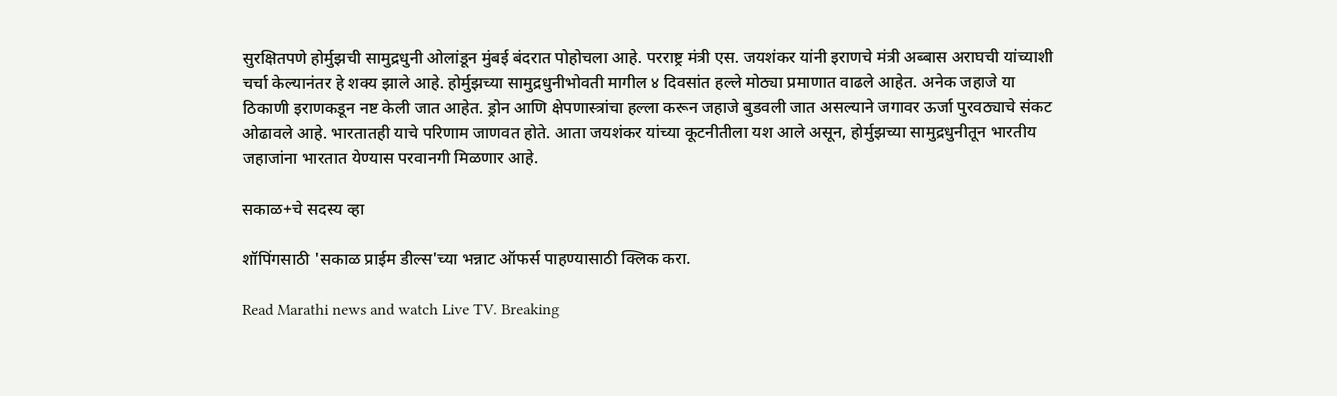सुरक्षितपणे होर्मुझची सामुद्रधुनी ओलांडून मुंबई बंदरात पोहोचला आहे. परराष्ट्र मंत्री एस. जयशंकर यांनी इराणचे मंत्री अब्बास अराघची यांच्याशी चर्चा केल्यानंतर हे शक्य झाले आहे. होर्मुझच्या सामुद्रधुनीभोवती मागील ४ दिवसांत हल्ले मोठ्या प्रमाणात वाढले आहेत. अनेक जहाजे या ठिकाणी इराणकडून नष्ट केली जात आहेत. ड्रोन आणि क्षेपणास्त्रांचा हल्ला करून जहाजे बुडवली जात असल्याने जगावर ऊर्जा पुरवठ्याचे संकट ओढावले आहे. भारतातही याचे परिणाम जाणवत होते. आता जयशंकर यांच्या कूटनीतीला यश आले असून, होर्मुझच्या सामुद्रधुनीतून भारतीय जहाजांना भारतात येण्यास परवानगी मिळणार आहे.

सकाळ+चे सदस्य व्हा

शॉपिंगसाठी 'सकाळ प्राईम डील्स'च्या भन्नाट ऑफर्स पाहण्यासाठी क्लिक करा.

Read Marathi news and watch Live TV. Breaking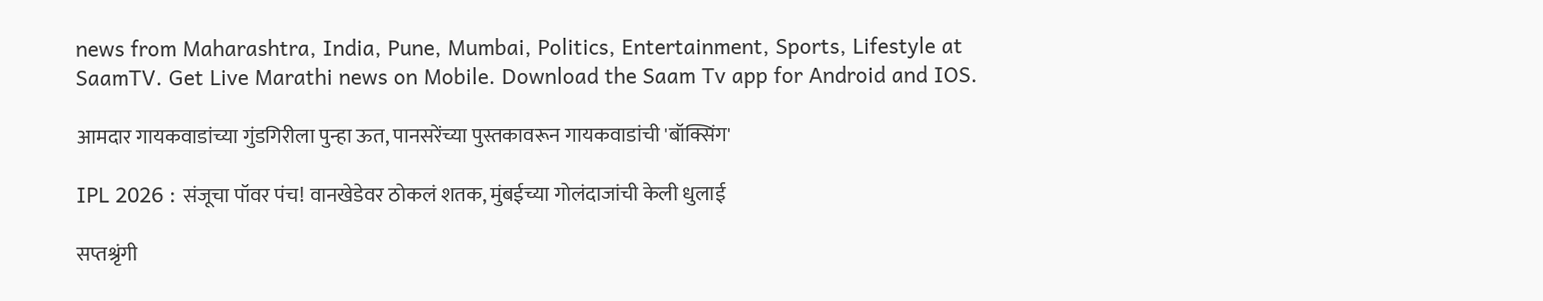news from Maharashtra, India, Pune, Mumbai, Politics, Entertainment, Sports, Lifestyle at SaamTV. Get Live Marathi news on Mobile. Download the Saam Tv app for Android and IOS.

आमदार गायकवाडांच्या गुंडगिरीला पुन्हा ऊत, पानसरेंच्या पुस्तकावरून गायकवाडांची 'बॉक्सिंग'

IPL 2026 : संजूचा पॉवर पंच! वानखेडेवर ठोकलं शतक, मुंबईच्या गोलंदाजांची केली धुलाई

सप्तश्रृंगी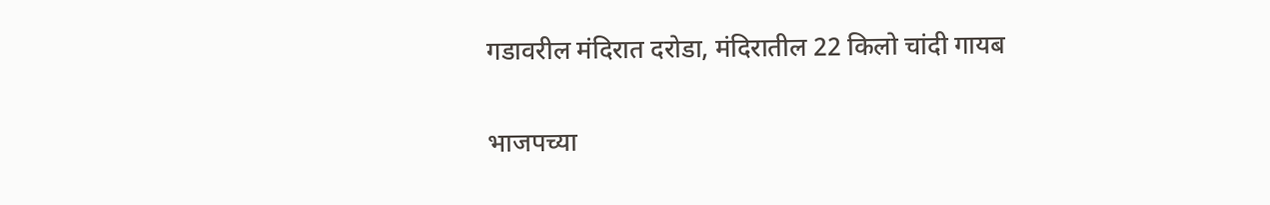गडावरील मंदिरात दरोडा, मंदिरातील 22 किलो चांदी गायब

भाजपच्या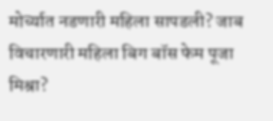मोर्च्यात नडणारी महिला सापडली? जाब विचारणारी महिला बिग बॉस फेम पूजा मिश्रा?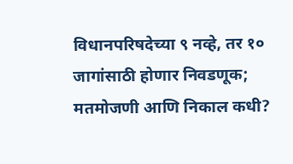विधानपरिषदेच्या ९ नव्हे, तर १० जागांसाठी होणार निवडणूक; मतमोजणी आणि निकाल कधी?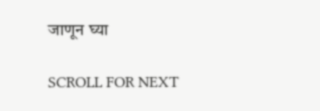जाणून घ्या

SCROLL FOR NEXT